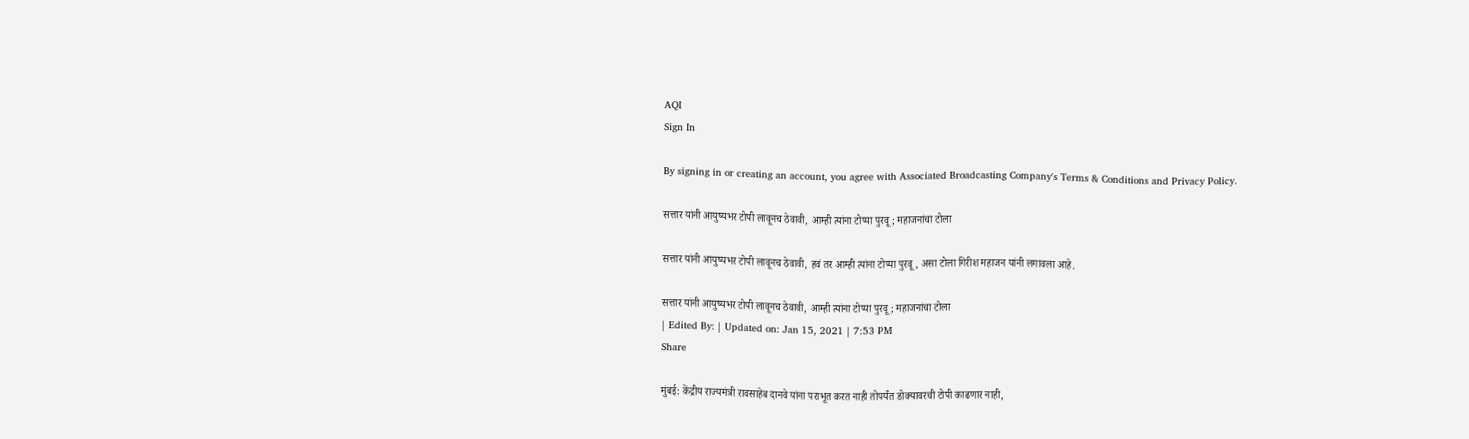AQI
Sign In

By signing in or creating an account, you agree with Associated Broadcasting Company's Terms & Conditions and Privacy Policy.

सत्तार यांनी आयुष्यभर टोपी लावूनच ठेवावी, आम्ही त्यांना टोप्या पुरवू; महाजनांचा टोला

सत्तार यांनी आयुष्यभर टोपी लावूनच ठेवावी, हवं तर आम्ही त्यांना टोप्या पुरवू, असा टोला गिरीश महाजन यांनी लगावला आहे.

सत्तार यांनी आयुष्यभर टोपी लावूनच ठेवावी, आम्ही त्यांना टोप्या पुरवू; महाजनांचा टोला
| Edited By: | Updated on: Jan 15, 2021 | 7:53 PM
Share

मुंबई: केंद्रीय राज्यमंत्री रावसाहेब दानवे यांना पराभूत करत नाही तोपर्यंत डोक्यावरची टोपी काढणार नाही,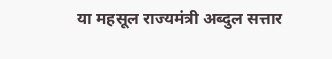या महसूल राज्यमंत्री अब्दुल सत्तार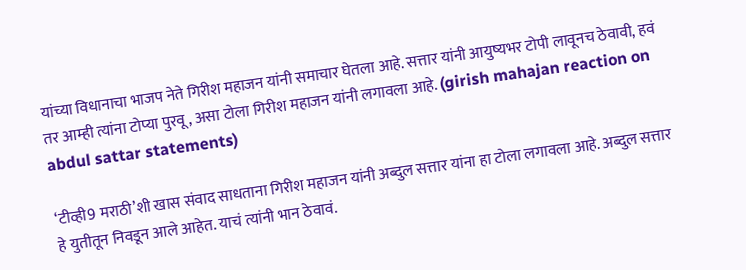यांच्या विधानाचा भाजप नेते गिरीश महाजन यांनी समाचार घेतला आहे. सत्तार यांनी आयुष्यभर टोपी लावूनच ठेवावी, हवं तर आम्ही त्यांना टोप्या पुरवू, असा टोला गिरीश महाजन यांनी लगावला आहे. (girish mahajan reaction on abdul sattar statements)

‘टीव्ही9 मराठी’शी खास संवाद साधताना गिरीश महाजन यांनी अब्दुल सत्तार यांना हा टोला लगावला आहे. अब्दुल सत्तार हे युतीतून निवडून आले आहेत. याचं त्यांनी भान ठेवावं.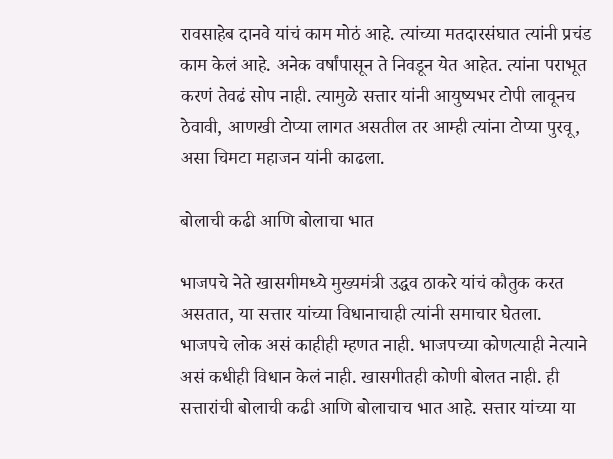रावसाहेब दानवे यांचं काम मोठं आहे. त्यांच्या मतदारसंघात त्यांनी प्रचंड काम केलं आहे. अनेक वर्षांपासून ते निवडून येत आहेत. त्यांना पराभूत करणं तेवढं सोप नाही. त्यामुळे सत्तार यांनी आयुष्यभर टोपी लावूनच ठेवावी, आणखी टोप्या लागत असतील तर आम्ही त्यांना टोप्या पुरवू, असा चिमटा महाजन यांनी काढला.

बोलाची कढी आणि बोलाचा भात

भाजपचे नेते खासगीमध्ये मुख्यमंत्री उद्धव ठाकरे यांचं कौतुक करत असतात, या सत्तार यांच्या विधानाचाही त्यांनी समाचार घेतला. भाजपचे लोक असं काहीही म्हणत नाही. भाजपच्या कोणत्याही नेत्याने असं कधीही विधान केलं नाही. खासगीतही कोणी बोलत नाही. ही सत्तारांची बोलाची कढी आणि बोलाचाच भात आहे. सत्तार यांच्या या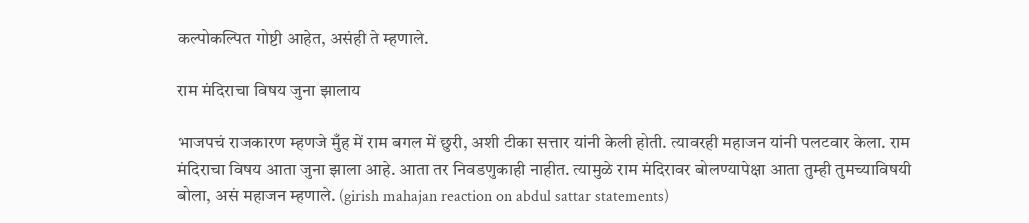कल्पोकल्पित गोष्टी आहेत, असंही ते म्हणाले.

राम मंदिराचा विषय जुना झालाय

भाजपचं राजकारण म्हणजे मुँह में राम बगल में छुरी, अशी टीका सत्तार यांनी केली होती. त्यावरही महाजन यांनी पलटवार केला. राम मंदिराचा विषय आता जुना झाला आहे. आता तर निवडणुकाही नाहीत. त्यामुळे राम मंदिरावर बोलण्यापेक्षा आता तुम्ही तुमच्याविषयी बोला, असं महाजन म्हणाले. (girish mahajan reaction on abdul sattar statements)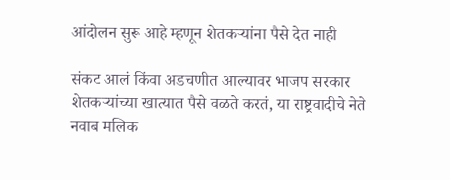आंदोलन सुरू आहे म्हणून शेतकऱ्यांना पैसे देत नाही

संकट आलं किंवा अडचणीत आल्यावर भाजप सरकार शेतकऱ्यांच्या खात्यात पैसे वळते करतं, या राष्ट्रवादीचे नेते नवाब मलिक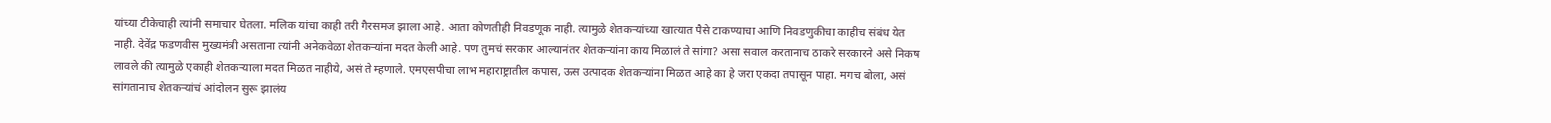यांच्या टीकेचाही त्यांनी समाचार घेतला. मलिक यांचा काही तरी गैरसमज झाला आहे. आता कोणतीही निवडणूक नाही. त्यामुळे शेतकऱ्यांच्या खात्यात पैसे टाकण्याचा आणि निवडणुकीचा काहीच संबंध येत नाही. देवेंद्र फडणवीस मुख्यमंत्री असताना त्यांनी अनेकवेळा शेतकऱ्यांना मदत केली आहे. पण तुमचं सरकार आल्यानंतर शेतकऱ्यांना काय मिळालं ते सांगा? असा सवाल करतानाच ठाकरे सरकारने असे निकष लावले की त्यामुळे एकाही शेतकऱ्याला मदत मिळत नाहीये, असं ते म्हणाले. एमएसपीचा लाभ महाराष्ट्रातील कपास, ऊस उत्पादक शेतकऱ्यांना मिळत आहे का हे जरा एकदा तपासून पाहा. मगच बोला, असं सांगतानाच शेतकऱ्यांचं आंदोलन सुरू झालंय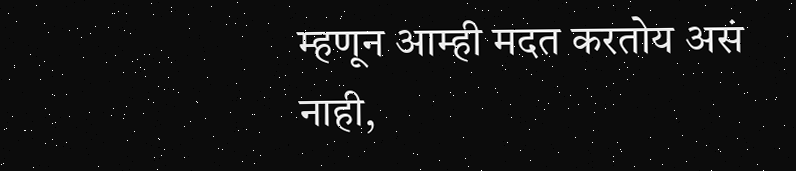म्हणून आम्ही मदत करतोय असं नाही,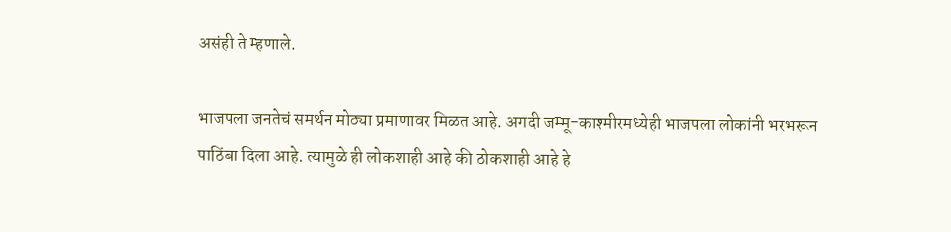असंही ते म्हणाले.

भाजपला जनतेचं समर्थन मोठ्या प्रमाणावर मिळत आहे. अगदी जम्मू-काश्मीरमध्येही भाजपला लोकांनी भरभरून पाठिंबा दिला आहे. त्यामुळे ही लोकशाही आहे की ठोकशाही आहे हे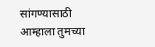सांगण्यासाठी आम्हाला तुमच्या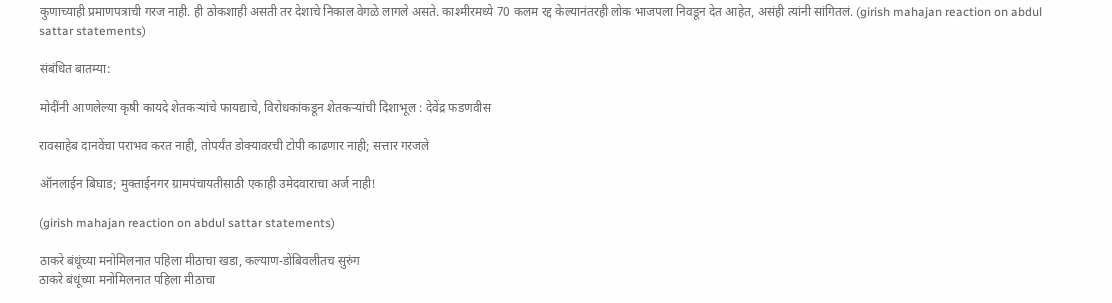कुणाच्याही प्रमाणपत्राची गरज नाही. ही ठोकशाही असती तर देशाचे निकाल वेगळे लागले असते. काश्मीरमध्ये 70 कलम रद्द केल्यानंतरही लोक भाजपला निवडून देत आहेत, असंही त्यांनी सांगितलं. (girish mahajan reaction on abdul sattar statements)

संबंधित बातम्या:

मोदींनी आणलेल्या कृषी कायदे शेतकऱ्यांचे फायद्याचे, विरोधकांकडून शेतकऱ्यांची दिशाभूल : देवेंद्र फडणवीस

रावसाहेब दानवेंचा पराभव करत नाही, तोपर्यंत डोक्यावरची टोपी काढणार नाही; सत्तार गरजले

ऑनलाईन बिघाड; मुक्ताईनगर ग्रामपंचायतीसाठी एकाही उमेदवाराचा अर्ज नाही!

(girish mahajan reaction on abdul sattar statements)

ठाकरे बंधूंच्या मनोमिलनात पहिला मीठाचा खडा, कल्याण-डोंबिवलीतच सुरुंग
ठाकरे बंधूंच्या मनोमिलनात पहिला मीठाचा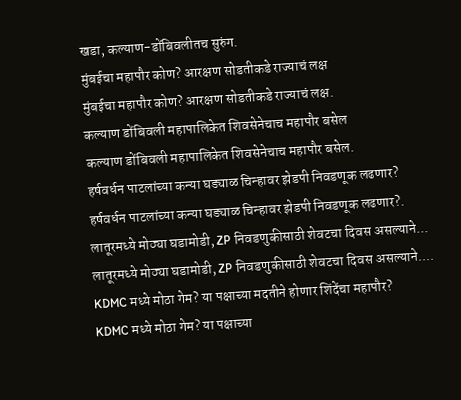खडा, कल्याण-डोंबिवलीतच सुरुंग.
मुंबईचा महापौर कोण? आरक्षण सोडतीकडे राज्याचं लक्ष
मुंबईचा महापौर कोण? आरक्षण सोडतीकडे राज्याचं लक्ष.
कल्याण डोंबिवली महापालिकेत शिवसेनेचाच महापौर बसेल
कल्याण डोंबिवली महापालिकेत शिवसेनेचाच महापौर बसेल.
हर्षवर्धन पाटलांच्या कन्या घड्याळ चिन्हावर झेडपी निवडणूक लढणार?
हर्षवर्धन पाटलांच्या कन्या घड्याळ चिन्हावर झेडपी निवडणूक लढणार?.
लातूरमध्ये मोठ्या घडामोडी, ZP निवडणुकीसाठी शेवटचा दिवस असल्याने...
लातूरमध्ये मोठ्या घडामोडी, ZP निवडणुकीसाठी शेवटचा दिवस असल्याने....
KDMC मध्ये मोठा गेम? या पक्षाच्या मदतीने होणार शिंदेंचा महापौर?
KDMC मध्ये मोठा गेम? या पक्षाच्या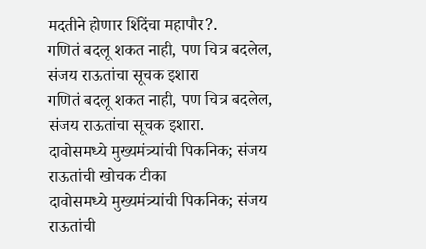मदतीने होणार शिंदेंचा महापौर?.
गणितं बदलू शकत नाही, पण चित्र बदलेल, संजय राऊतांचा सूचक इशारा
गणितं बदलू शकत नाही, पण चित्र बदलेल, संजय राऊतांचा सूचक इशारा.
दावोसमध्ये मुख्यमंत्र्यांची पिकनिक; संजय राऊतांची खोचक टीका
दावोसमध्ये मुख्यमंत्र्यांची पिकनिक; संजय राऊतांची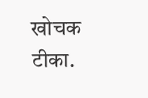खोचक टीका.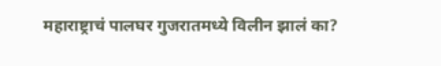महाराष्ट्राचं पालघर गुजरातमध्ये विलीन झालं का?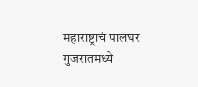महाराष्ट्राचं पालघर गुजरातमध्ये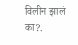विलीन झालं का?.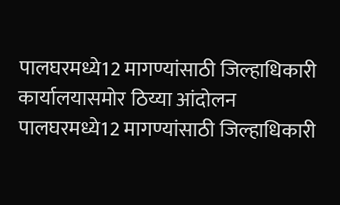पालघरमध्ये12 मागण्यांसाठी जिल्हाधिकारी कार्यालयासमोर ठिय्या आंदोलन
पालघरमध्ये12 मागण्यांसाठी जिल्हाधिकारी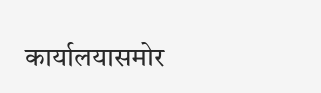कार्यालयासमोर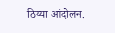ठिय्या आंदोलन.